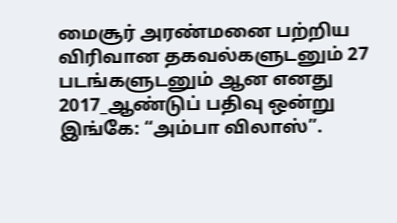மைசூர் அரண்மனை பற்றிய விரிவான தகவல்களுடனும் 27 படங்களுடனும் ஆன எனது 2017_ஆண்டுப் பதிவு ஒன்று இங்கே: “அம்பா விலாஸ்”.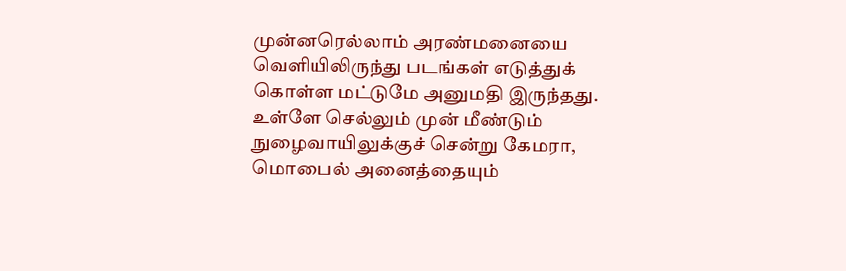முன்னரெல்லாம் அரண்மனையை வெளியிலிருந்து படங்கள் எடுத்துக் கொள்ள மட்டுமே அனுமதி இருந்தது. உள்ளே செல்லும் முன் மீண்டும் நுழைவாயிலுக்குச் சென்று கேமரா, மொபைல் அனைத்தையும்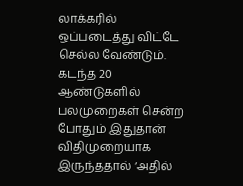லாக்கரில் ஒப்படைத்து விட்டே செல்ல வேண்டும். கடந்த 20 ஆண்டுகளில் பலமுறைகள் சென்ற போதும் இதுதான் விதிமுறையாக இருந்ததால் ‘அதில்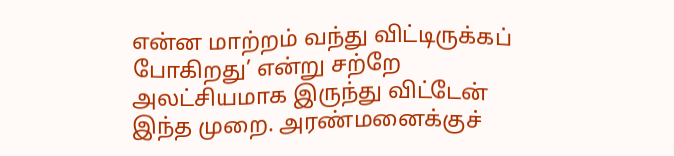என்ன மாற்றம் வந்து விட்டிருக்கப் போகிறது’ என்று சற்றே அலட்சியமாக இருந்து விட்டேன் இந்த முறை. அரண்மனைக்குச்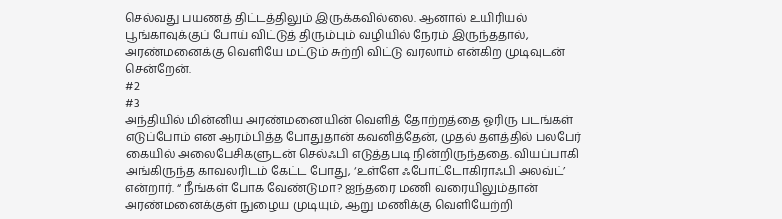செல்வது பயணத் திட்டத்திலும் இருக்கவில்லை. ஆனால் உயிரியல் பூங்காவுக்குப் போய் விட்டுத் திரும்பும் வழியில் நேரம் இருந்ததால், அரண்மனைக்கு வெளியே மட்டும் சுற்றி விட்டு வரலாம் என்கிற முடிவுடன் சென்றேன்.
#2
#3
அந்தியில் மின்னிய அரண்மனையின் வெளித் தோற்றத்தை ஓரிரு படங்கள் எடுப்போம் என ஆரம்பித்த போதுதான் கவனித்தேன், முதல் தளத்தில் பலபேர் கையில் அலைபேசிகளுடன் செல்ஃபி எடுத்தபடி நின்றிருந்ததை. வியப்பாகி அங்கிருந்த காவலரிடம் கேட்ட போது, ‘உள்ளே ஃபோட்டோகிராஃபி அலவ்ட்’ என்றார். “ நீங்கள் போக வேண்டுமா? ஐந்தரை மணி வரையிலும்தான் அரண்மனைக்குள் நுழைய முடியும், ஆறு மணிக்கு வெளியேற்றி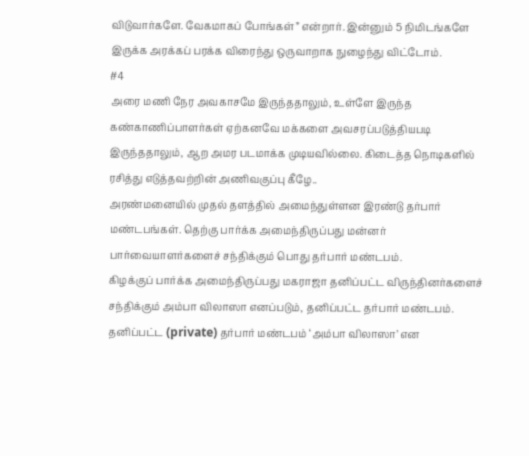விடுவார்களே. வேகமாகப் போங்கள்” என்றார். இன்னும் 5 நிமிடங்களே இருக்க அரக்கப் பரக்க விரைந்து ஒருவாறாக நுழைந்து விட்டோம்.
#4
அரை மணி நேர அவகாசமே இருந்ததாலும், உள்ளே இருந்த கண்காணிப்பாளர்கள் ஏற்கனவே மக்களை அவசரப்படுத்தியபடி இருந்ததாலும், ஆற அமர படமாக்க முடியவில்லை. கிடைத்த நொடிகளில் ரசித்து எடுத்தவற்றின் அணிவகுப்பு கீழே..
அரண்மனையில் முதல் தளத்தில் அமைந்துள்ளன இரண்டு தர்பார் மண்டபங்கள். தெற்கு பார்க்க அமைந்திருப்பது மன்னர் பார்வையாளர்களைச் சந்திக்கும் பொது தர்பார் மண்டபம்.
கிழக்குப் பார்க்க அமைந்திருப்பது மகராஜா தனிப்பட்ட விருந்தினர்களைச் சந்திக்கும் அம்பா விலாஸா எனப்படும், தனிப்பட்ட தர்பார் மண்டபம்.
தனிப்பட்ட (private) தர்பார் மண்டபம் ‘அம்பா விலாஸா’ என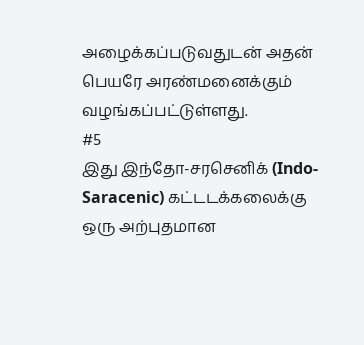அழைக்கப்படுவதுடன் அதன் பெயரே அரண்மனைக்கும் வழங்கப்பட்டுள்ளது.
#5
இது இந்தோ-சரசெனிக் (Indo-Saracenic) கட்டடக்கலைக்கு ஒரு அற்புதமான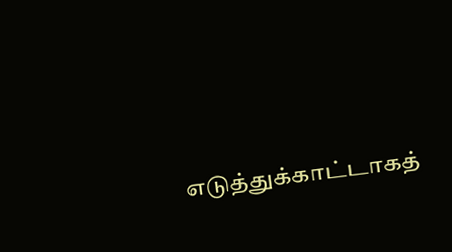எடுத்துக்காட்டாகத்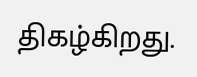திகழ்கிறது.